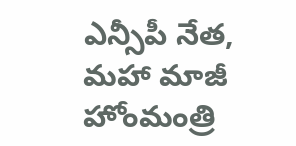ఎన్సీపీ నేత, మహా మాజీ హోంమంత్రి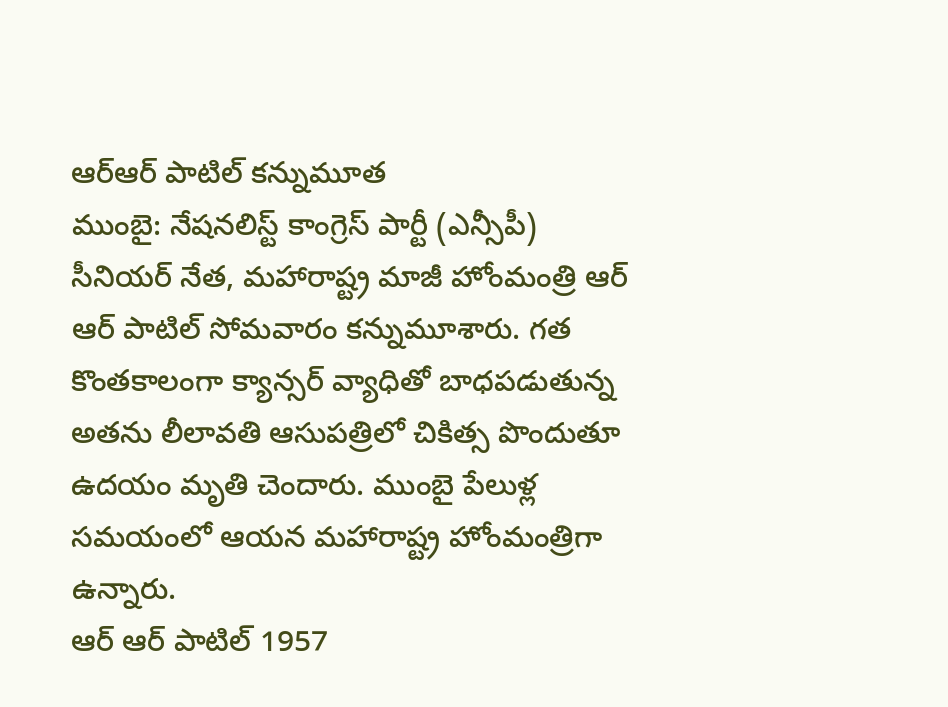ఆర్ఆర్ పాటిల్ కన్నుమూత
ముంబై: నేషనలిస్ట్ కాంగ్రెస్ పార్టీ (ఎన్సీపీ) సీనియర్ నేత, మహారాష్ట్ర మాజీ హోంమంత్రి ఆర్ ఆర్ పాటిల్ సోమవారం కన్నుమూశారు. గత కొంతకాలంగా క్యాన్సర్ వ్యాధితో బాధపడుతున్న అతను లీలావతి ఆసుపత్రిలో చికిత్స పొందుతూ ఉదయం మృతి చెందారు. ముంబై పేలుళ్ల సమయంలో ఆయన మహారాష్ట్ర హోంమంత్రిగా ఉన్నారు.
ఆర్ ఆర్ పాటిల్ 1957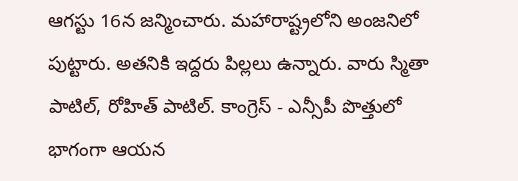ఆగస్టు 16న జన్మించారు. మహారాష్ట్రలోని అంజనిలో పుట్టారు. అతనికి ఇద్దరు పిల్లలు ఉన్నారు. వారు స్మితా పాటిల్, రోహిత్ పాటిల్. కాంగ్రెస్ - ఎన్సీపీ పొత్తులో భాగంగా ఆయన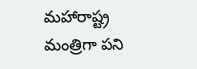మహారాష్ట్ర మంత్రిగా పని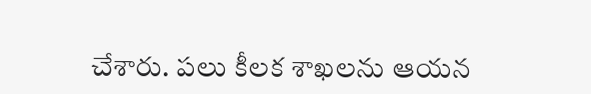చేశారు. పలు కీలక శాఖలను ఆయన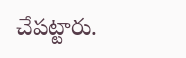చేపట్టారు.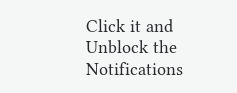Click it and Unblock the Notifications